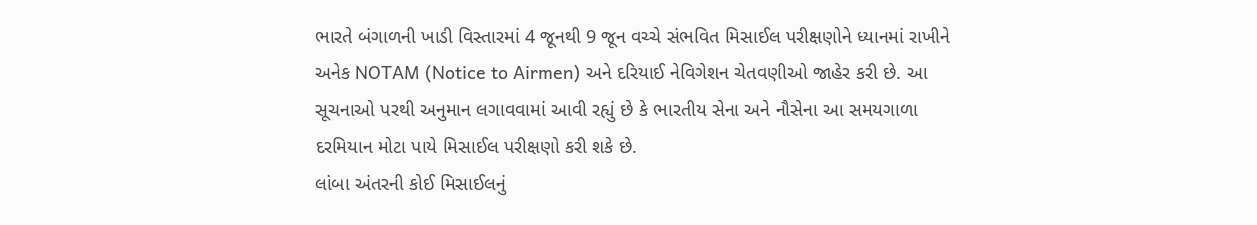ભારતે બંગાળની ખાડી વિસ્તારમાં 4 જૂનથી 9 જૂન વચ્ચે સંભવિત મિસાઈલ પરીક્ષણોને ધ્યાનમાં રાખીને અનેક NOTAM (Notice to Airmen) અને દરિયાઈ નેવિગેશન ચેતવણીઓ જાહેર કરી છે. આ સૂચનાઓ પરથી અનુમાન લગાવવામાં આવી રહ્યું છે કે ભારતીય સેના અને નૌસેના આ સમયગાળા દરમિયાન મોટા પાયે મિસાઈલ પરીક્ષણો કરી શકે છે.
લાંબા અંતરની કોઈ મિસાઈલનું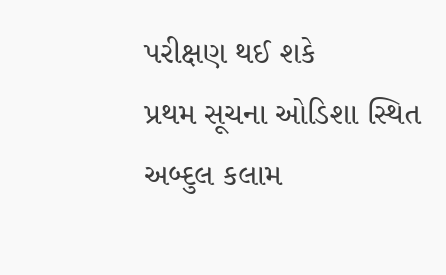પરીક્ષણ થઈ શકે
પ્રથમ સૂચના ઓડિશા સ્થિત અબ્દુલ કલામ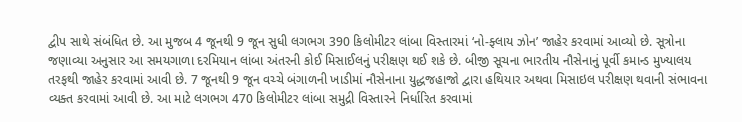દ્વીપ સાથે સંબંધિત છે. આ મુજબ 4 જૂનથી 9 જૂન સુધી લગભગ 390 કિલોમીટર લાંબા વિસ્તારમાં ‘નો-ફ્લાય ઝોન’ જાહેર કરવામાં આવ્યો છે. સૂત્રોના જણાવ્યા અનુસાર આ સમયગાળા દરમિયાન લાંબા અંતરની કોઈ મિસાઈલનું પરીક્ષણ થઈ શકે છે. બીજી સૂચના ભારતીય નૌસેનાનું પૂર્વી કમાન્ડ મુખ્યાલય તરફથી જાહેર કરવામાં આવી છે. 7 જૂનથી 9 જૂન વચ્ચે બંગાળની ખાડીમાં નૌસેનાના યુદ્ધજહાજો દ્વારા હથિયાર અથવા મિસાઇલ પરીક્ષણ થવાની સંભાવના વ્યક્ત કરવામાં આવી છે. આ માટે લગભગ 470 કિલોમીટર લાંબા સમુદ્રી વિસ્તારને નિર્ધારિત કરવામાં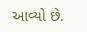આવ્યો છે.